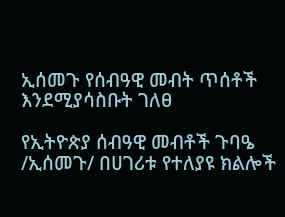ኢሰመጉ የሰብዓዊ መብት ጥሰቶች እንደሚያሳስቡት ገለፀ

የኢትዮጵያ ሰብዓዊ መብቶች ጉባዔ /ኢሰመጉ/ በሀገሪቱ የተለያዩ ክልሎች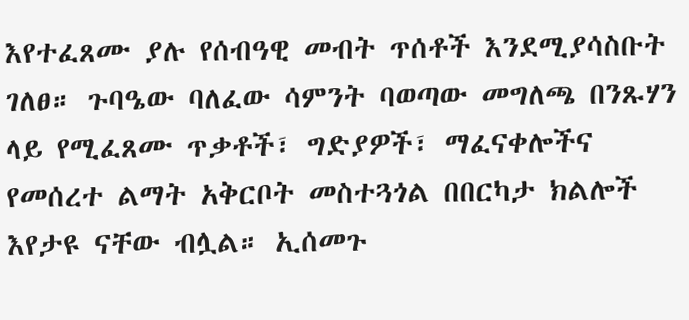እየተፈጸሙ ያሉ የሰብዓዊ መብት ጥሰቶች እንደሚያሳስቡት ገለፀ። ጉባዔው ባለፈው ሳምንት ባወጣው መግለጫ በንጹሃን ላይ የሚፈጸሙ ጥቃቶች፣ ግድያዎች፣ ማፈናቀሎችና የመሰረተ ልማት አቅርቦት መስተጓጎል በበርካታ ክልሎች እየታዩ ናቸው ብሏል። ኢሰመጉ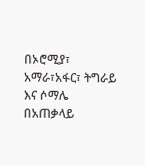በኦሮሚያ፣ አማራ፣አፋር፣ ትግራይ እና ሶማሌ በአጠቃላይ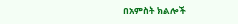በአምስት ክልሎች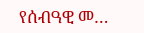የሰብዓዊ መ…